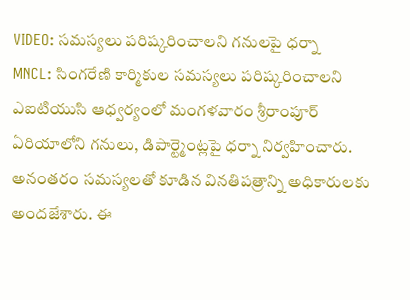VIDEO: సమస్యలు పరిష్కరించాలని గనులపై ధర్నా
MNCL: సింగరేణి కార్మికుల సమస్యలు పరిష్కరించాలని ఎఐటియుసి ఆధ్వర్యంలో మంగళవారం శ్రీరాంపూర్ ఏరియాలోని గనులు, డిపార్ట్మెంట్లపై ధర్నా నిర్వహించారు. అనంతరం సమస్యలతో కూడిన వినతిపత్రాన్ని అధికారులకు అందజేశారు. ఈ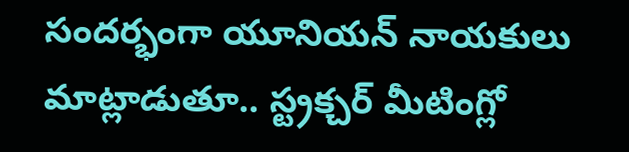సందర్భంగా యూనియన్ నాయకులు మాట్లాడుతూ.. స్ట్రక్చర్ మీటింగ్లో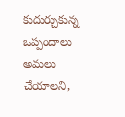కుదుర్చుకున్న ఒప్పందాలు అమలు చేయాలని,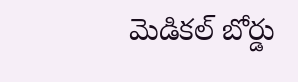మెడికల్ బోర్డు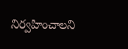నిర్వహించాలని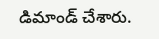డిమాండ్ చేశారు.